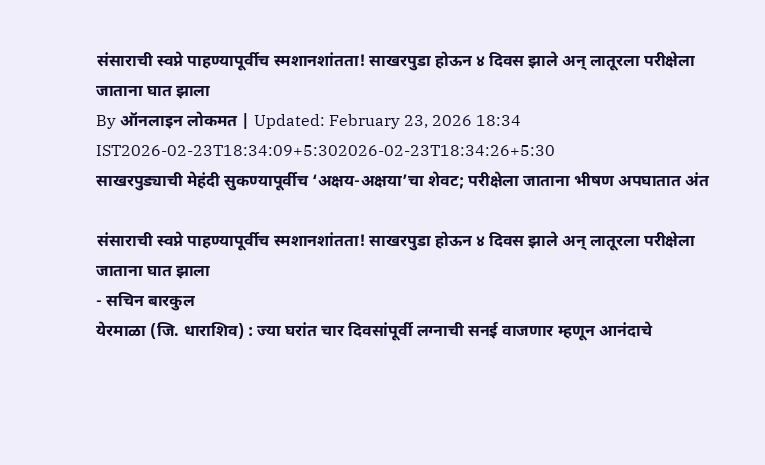संसाराची स्वप्ने पाहण्यापूर्वीच स्मशानशांतता! साखरपुडा होऊन ४ दिवस झाले अन् लातूरला परीक्षेला जाताना घात झाला
By ऑनलाइन लोकमत | Updated: February 23, 2026 18:34 IST2026-02-23T18:34:09+5:302026-02-23T18:34:26+5:30
साखरपुड्याची मेहंदी सुकण्यापूर्वीच ‘अक्षय-अक्षया’चा शेवट; परीक्षेला जाताना भीषण अपघातात अंत

संसाराची स्वप्ने पाहण्यापूर्वीच स्मशानशांतता! साखरपुडा होऊन ४ दिवस झाले अन् लातूरला परीक्षेला जाताना घात झाला
- सचिन बारकुल
येरमाळा (जि. धाराशिव) : ज्या घरांत चार दिवसांपूर्वी लग्नाची सनई वाजणार म्हणून आनंदाचे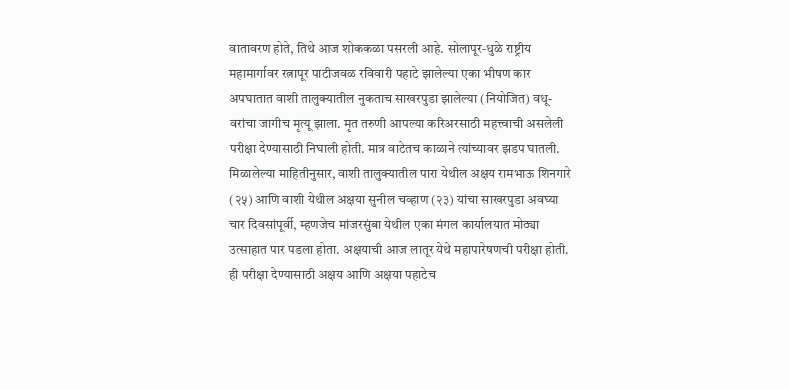वातावरण होते, तिथे आज शोककळा पसरली आहे. सोलापूर-धुळे राष्ट्रीय महामार्गावर रत्नापूर पाटीजवळ रविवारी पहाटे झालेल्या एका भीषण कार अपघातात वाशी तालुक्यातील नुकताच साखरपुडा झालेल्या (नियोजित) वधू-वरांचा जागीच मृत्यू झाला. मृत तरुणी आपल्या करिअरसाठी महत्त्वाची असलेली परीक्षा देण्यासाठी निघाली होती. मात्र वाटेतच काळाने त्यांच्यावर झडप घातली.
मिळालेल्या माहितीनुसार, वाशी तालुक्यातील पारा येथील अक्षय रामभाऊ शिनगारे (२५) आणि वाशी येथील अक्षया सुनील चव्हाण (२३) यांचा साखरपुडा अवघ्या चार दिवसांपूर्वी, म्हणजेच मांजरसुंबा येथील एका मंगल कार्यालयात मोठ्या उत्साहात पार पडला होता. अक्षयाची आज लातूर येथे महापारेषणची परीक्षा होती. ही परीक्षा देण्यासाठी अक्षय आणि अक्षया पहाटेच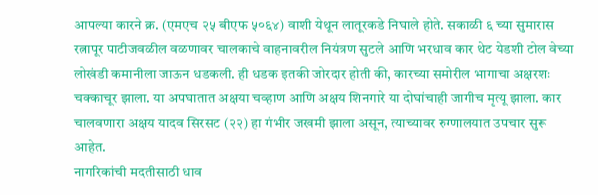आपल्या कारने क्र. (एमएच २५ बीएफ ५०६४) वाशी येथून लातूरकडे निघाले होते. सकाळी ६ च्या सुमारास रत्नापूर पाटीजवळील वळणावर चालकाचे वाहनावरील नियंत्रण सुटले आणि भरधाव कार थेट येडशी टोल वेच्या लोखंडी कमानीला जाऊन धडकली. ही धडक इतकी जोरदार होती की, कारच्या समोरील भागाचा अक्षरशः चक्काचूर झाला. या अपघातात अक्षया चव्हाण आणि अक्षय शिनगारे या दोघांचाही जागीच मृत्यू झाला. कार चालवणारा अक्षय यादव सिरसट (२२) हा गंभीर जखमी झाला असून, त्याच्यावर रुग्णालयात उपचार सुरू आहेत.
नागरिकांची मदतीसाठी धाव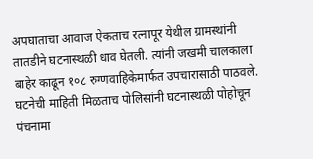अपघाताचा आवाज ऐकताच रत्नापूर येथील ग्रामस्थांनी तातडीने घटनास्थळी धाव घेतली. त्यांनी जखमी चालकाला बाहेर काढून १०८ रुग्णवाहिकेमार्फत उपचारासाठी पाठवले. घटनेची माहिती मिळताच पोलिसांनी घटनास्थळी पोहोचून पंचनामा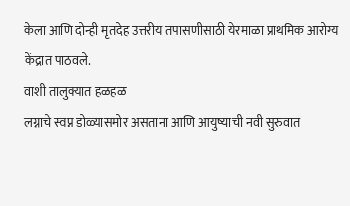केला आणि दोन्ही मृतदेह उत्तरीय तपासणीसाठी येरमाळा प्राथमिक आरोग्य केंद्रात पाठवले.
वाशी तालुक्यात हळहळ
लग्नाचे स्वप्न डोळ्यासमोर असताना आणि आयुष्याची नवी सुरुवात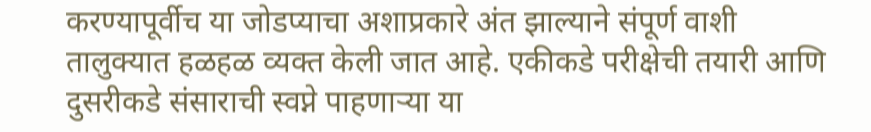करण्यापूर्वीच या जोडप्याचा अशाप्रकारे अंत झाल्याने संपूर्ण वाशी तालुक्यात हळहळ व्यक्त केली जात आहे. एकीकडे परीक्षेची तयारी आणि दुसरीकडे संसाराची स्वप्ने पाहणाऱ्या या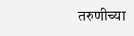तरुणीच्या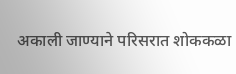अकाली जाण्याने परिसरात शोककळा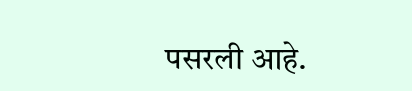पसरली आहे.